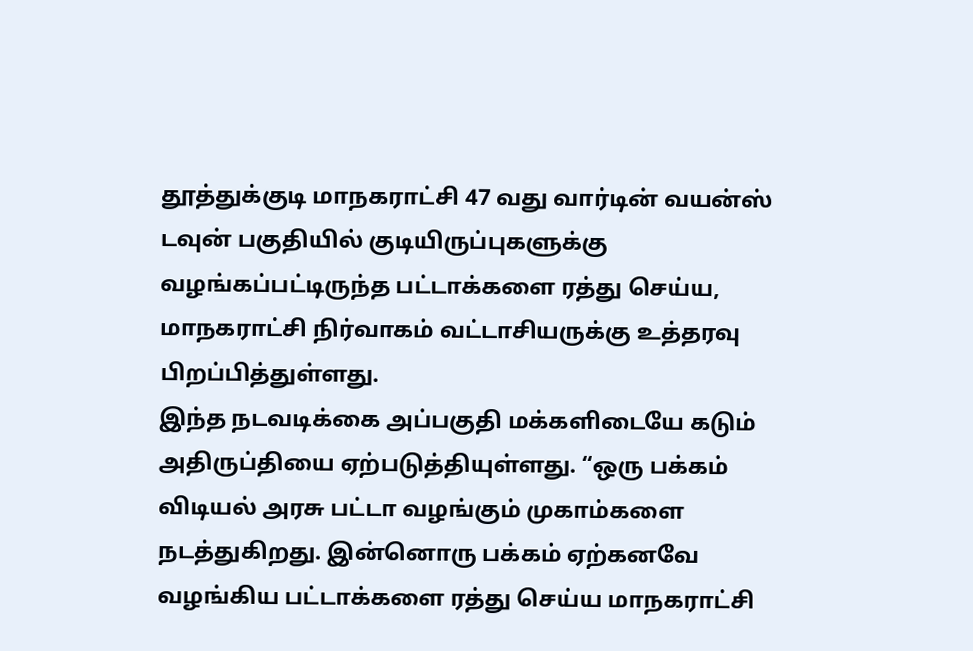தூத்துக்குடி மாநகராட்சி 47 வது வார்டின் வயன்ஸ் டவுன் பகுதியில் குடியிருப்புகளுக்கு வழங்கப்பட்டிருந்த பட்டாக்களை ரத்து செய்ய, மாநகராட்சி நிர்வாகம் வட்டாசியருக்கு உத்தரவு பிறப்பித்துள்ளது.
இந்த நடவடிக்கை அப்பகுதி மக்களிடையே கடும் அதிருப்தியை ஏற்படுத்தியுள்ளது. “ஒரு பக்கம் விடியல் அரசு பட்டா வழங்கும் முகாம்களை நடத்துகிறது. இன்னொரு பக்கம் ஏற்கனவே வழங்கிய பட்டாக்களை ரத்து செய்ய மாநகராட்சி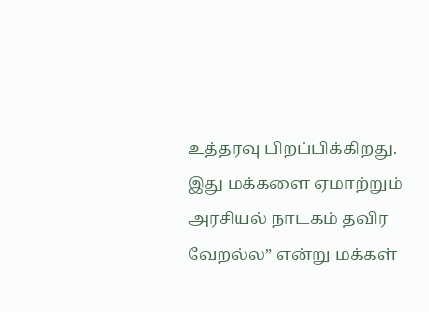உத்தரவு பிறப்பிக்கிறது. இது மக்களை ஏமாற்றும் அரசியல் நாடகம் தவிர வேறல்ல” என்று மக்கள்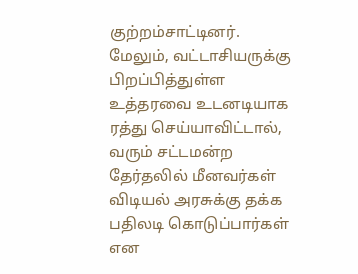குற்றம்சாட்டினர்.
மேலும், வட்டாசியருக்கு பிறப்பித்துள்ள உத்தரவை உடனடியாக ரத்து செய்யாவிட்டால், வரும் சட்டமன்ற தேர்தலில் மீனவர்கள் விடியல் அரசுக்கு தக்க பதிலடி கொடுப்பார்கள் என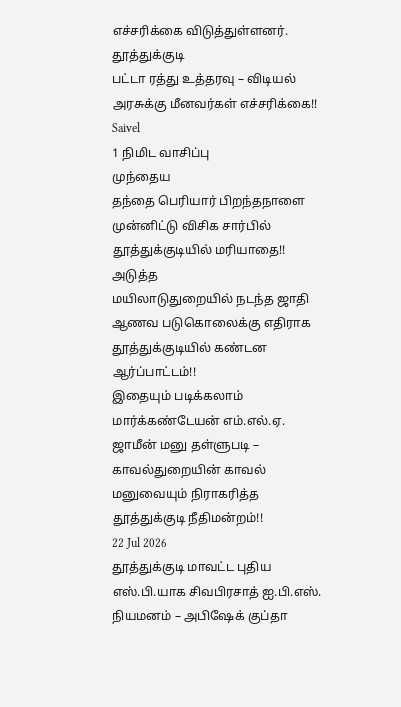எச்சரிக்கை விடுத்துள்ளனர்.
தூத்துக்குடி
பட்டா ரத்து உத்தரவு – விடியல் அரசுக்கு மீனவர்கள் எச்சரிக்கை!!
Saivel
1 நிமிட வாசிப்பு
முந்தைய
தந்தை பெரியார் பிறந்தநாளை முன்னிட்டு விசிக சார்பில் தூத்துக்குடியில் மரியாதை!!
அடுத்த
மயிலாடுதுறையில் நடந்த ஜாதி ஆணவ படுகொலைக்கு எதிராக தூத்துக்குடியில் கண்டன ஆர்ப்பாட்டம்!!
இதையும் படிக்கலாம்
மார்க்கண்டேயன் எம்.எல்.ஏ. ஜாமீன் மனு தள்ளுபடி – காவல்துறையின் காவல் மனுவையும் நிராகரித்த தூத்துக்குடி நீதிமன்றம்!!
22 Jul 2026
தூத்துக்குடி மாவட்ட புதிய எஸ்.பி.யாக சிவபிரசாத் ஐ.பி.எஸ். நியமனம் – அபிஷேக் குப்தா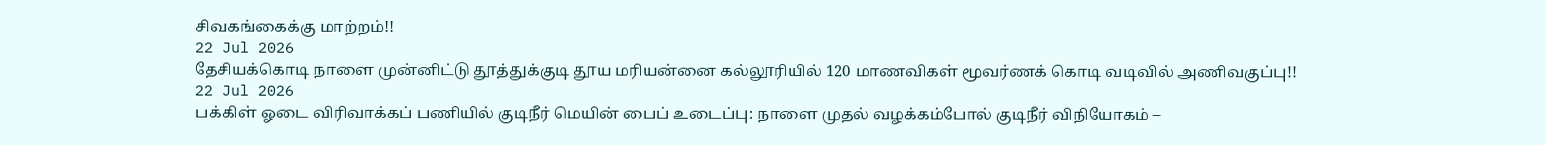சிவகங்கைக்கு மாற்றம்!!
22 Jul 2026
தேசியக்கொடி நாளை முன்னிட்டு தூத்துக்குடி தூய மரியன்னை கல்லூரியில் 120 மாணவிகள் மூவர்ணக் கொடி வடிவில் அணிவகுப்பு!!
22 Jul 2026
பக்கிள் ஓடை விரிவாக்கப் பணியில் குடிநீர் மெயின் பைப் உடைப்பு: நாளை முதல் வழக்கம்போல் குடிநீர் விநியோகம் –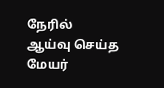நேரில் ஆய்வு செய்த மேயர்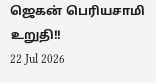ஜெகன் பெரியசாமி உறுதி!!
22 Jul 2026